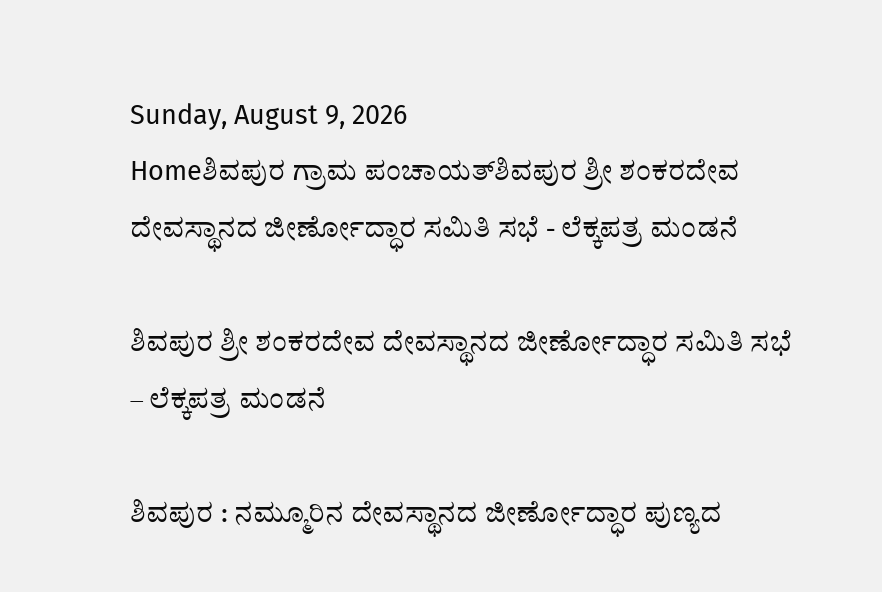Sunday, August 9, 2026
Homeಶಿವಪುರ ಗ್ರಾಮ ಪಂಚಾಯತ್‌ಶಿವಪುರ ಶ್ರೀ ಶಂಕರದೇವ ದೇವಸ್ಥಾನದ ಜೀರ್ಣೋದ್ಧಾರ ಸಮಿತಿ ಸಭೆ - ಲೆಕ್ಕಪತ್ರ ಮಂಡನೆ

ಶಿವಪುರ ಶ್ರೀ ಶಂಕರದೇವ ದೇವಸ್ಥಾನದ ಜೀರ್ಣೋದ್ಧಾರ ಸಮಿತಿ ಸಭೆ – ಲೆಕ್ಕಪತ್ರ ಮಂಡನೆ

ಶಿವಪುರ : ನಮ್ಮೂರಿನ ದೇವಸ್ಥಾನದ ಜೀರ್ಣೋದ್ಧಾರ ಪುಣ್ಯದ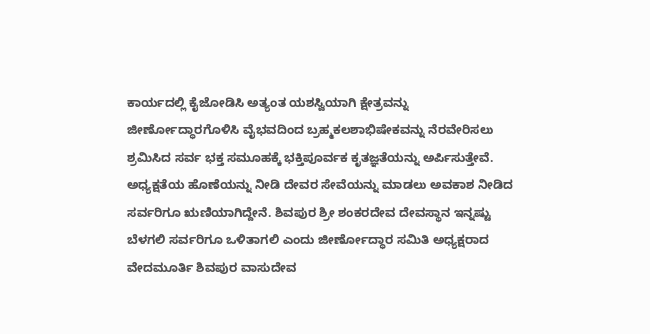ಕಾರ್ಯದಲ್ಲಿ ಕೈಜೋಡಿಸಿ ಅತ್ಯಂತ ಯಶಸ್ವಿಯಾಗಿ ಕ್ಷೇತ್ರವನ್ನು ಜೀರ್ಣೋದ್ಧಾರಗೊಳಿಸಿ ವೈಭವದಿಂದ ಬ್ರಹ್ಮಕಲಶಾಭಿಷೇಕವನ್ನು ನೆರವೇರಿಸಲು ಶ್ರಮಿಸಿದ ಸರ್ವ ಭಕ್ತ ಸಮೂಹಕ್ಕೆ ಭಕ್ತಿಪೂರ್ವಕ ಕೃತಜ್ಞತೆಯನ್ನು ಅರ್ಪಿಸುತ್ತೇವೆ. ಅಧ್ಯಕ್ಷತೆಯ ಹೊಣೆಯನ್ನು ನೀಡಿ ದೇವರ ಸೇವೆಯನ್ನು ಮಾಡಲು ಅವಕಾಶ ನೀಡಿದ ಸರ್ವರಿಗೂ ಋಣಿಯಾಗಿದ್ದೇನೆ. ಶಿವಪುರ ಶ್ರೀ ಶಂಕರದೇವ ದೇವಸ್ಥಾನ ಇನ್ನಷ್ಟು ಬೆಳಗಲಿ ಸರ್ವರಿಗೂ ಒಳಿತಾಗಲಿ ಎಂದು ಜೀರ್ಣೋದ್ಧಾರ ಸಮಿತಿ ಅಧ್ಯಕ್ಷರಾದ ವೇದಮೂರ್ತಿ ಶಿವಪುರ ವಾಸುದೇವ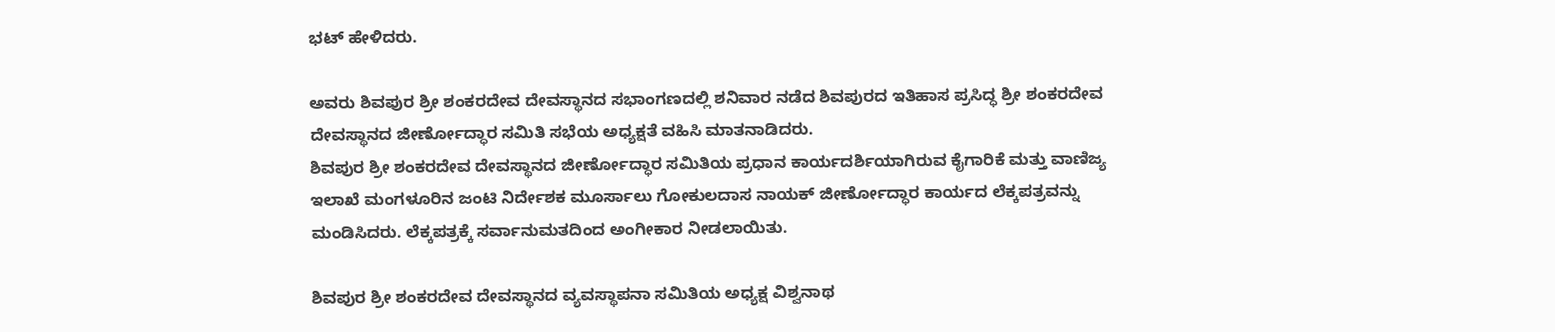ಭಟ್‌ ಹೇಳಿದರು.

ಅವರು ಶಿವಪುರ ಶ್ರೀ ಶಂಕರದೇವ ದೇವಸ್ಥಾನದ ಸಭಾಂಗಣದಲ್ಲಿ ಶನಿವಾರ ನಡೆದ ಶಿವಪುರದ ಇತಿಹಾಸ ಪ್ರಸಿದ್ಧ ಶ್ರೀ ಶಂಕರದೇವ ದೇವಸ್ಥಾನದ ಜೀರ್ಣೋದ್ಧಾರ ಸಮಿತಿ ಸಭೆಯ ಅಧ್ಯಕ್ಷತೆ ವಹಿಸಿ ಮಾತನಾಡಿದರು.
ಶಿವಪುರ ಶ್ರೀ ಶಂಕರದೇವ ದೇವಸ್ಥಾನದ ಜೀರ್ಣೋದ್ಧಾರ ಸಮಿತಿಯ ಪ್ರಧಾನ ಕಾರ್ಯದರ್ಶಿಯಾಗಿರುವ ಕೈಗಾರಿಕೆ ಮತ್ತು ವಾಣಿಜ್ಯ ಇಲಾಖೆ ಮಂಗಳೂರಿನ ಜಂಟಿ ನಿರ್ದೇಶಕ ಮೂರ್ಸಾಲು ಗೋಕುಲದಾಸ ನಾಯಕ್‌ ಜೀರ್ಣೋದ್ಧಾರ ಕಾರ್ಯದ ಲೆಕ್ಕಪತ್ರವನ್ನು ಮಂಡಿಸಿದರು. ಲೆಕ್ಕಪತ್ರಕ್ಕೆ ಸರ್ವಾನುಮತದಿಂದ ಅಂಗೀಕಾರ ನೀಡಲಾಯಿತು.

ಶಿವಪುರ ಶ್ರೀ ಶಂಕರದೇವ ದೇವಸ್ಥಾನದ ವ್ಯವಸ್ಥಾಪನಾ ಸಮಿತಿಯ ಅಧ್ಯಕ್ಷ ವಿಶ್ವನಾಥ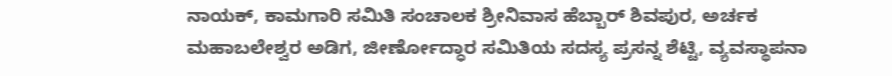ನಾಯಕ್‌, ಕಾಮಗಾರಿ ಸಮಿತಿ ಸಂಚಾಲಕ ಶ್ರೀನಿವಾಸ ಹೆಬ್ಬಾರ್‌ ಶಿವಪುರ, ಅರ್ಚಕ ಮಹಾಬಲೇಶ್ವರ ಅಡಿಗ, ಜೀರ್ಣೋದ್ಧಾರ ಸಮಿತಿಯ ಸದಸ್ಯ ಪ್ರಸನ್ನ ಶೆಟ್ಟಿ, ವ್ಯವಸ್ಥಾಪನಾ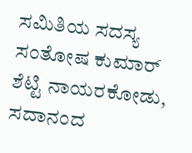ಸಮಿತಿಯ ಸದಸ್ಯ ಸಂತೋಷ ಕುಮಾರ್‌ ಶೆಟ್ಟಿ ನಾಯರಕೋಡು, ಸದಾನಂದ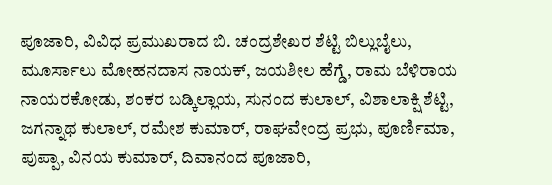ಪೂಜಾರಿ, ವಿವಿಧ ಪ್ರಮುಖರಾದ ಬಿ. ಚಂದ್ರಶೇಖರ ಶೆಟ್ಟಿ ಬಿಲ್ಲುಬೈಲು, ಮೂರ್ಸಾಲು ಮೋಹನದಾಸ ನಾಯಕ್‌, ಜಯಶೀಲ ಹೆಗ್ಡೆ, ರಾಮ ಬೆಳಿರಾಯ ನಾಯರಕೋಡು, ಶಂಕರ ಬಡ್ಕಿಲ್ಲಾಯ, ಸುನಂದ ಕುಲಾಲ್‌, ವಿಶಾಲಾಕ್ಷಿ ಶೆಟ್ಟಿ, ಜಗನ್ನಾಥ ಕುಲಾಲ್‌, ರಮೇಶ ಕುಮಾರ್‌, ರಾಘವೇಂದ್ರ ಪ್ರಭು, ಪೂರ್ಣಿಮಾ, ಪುಪ್ಪಾ, ವಿನಯ ಕುಮಾರ್‌, ದಿವಾನಂದ ಪೂಜಾರಿ,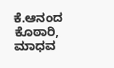ಕೆ.ಆನಂದ ಕೊಠಾರಿ, ಮಾಧವ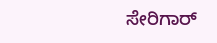ಸೇರಿಗಾರ್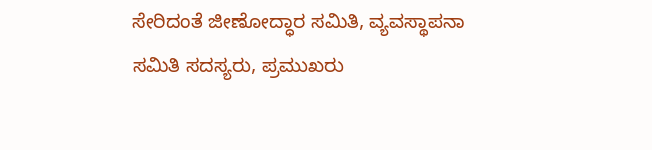ಸೇರಿದಂತೆ ಜೀಣೋದ್ಧಾರ ಸಮಿತಿ, ವ್ಯವಸ್ಥಾಪನಾ ಸಮಿತಿ ಸದಸ್ಯರು, ಪ್ರಮುಖರು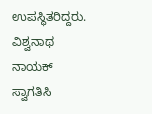ಉಪಸ್ಥಿತರಿದ್ದರು. ವಿಶ್ವನಾಥ ನಾಯಕ್‌ ಸ್ವಾಗತಿಸಿ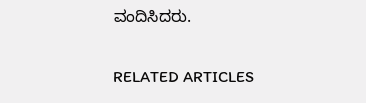ವಂದಿಸಿದರು.

RELATED ARTICLES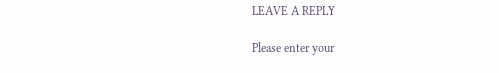LEAVE A REPLY

Please enter your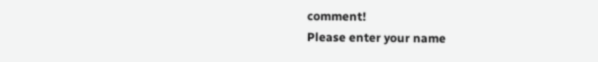comment!
Please enter your name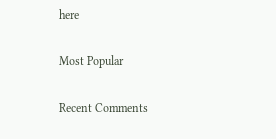here

Most Popular

Recent Comments